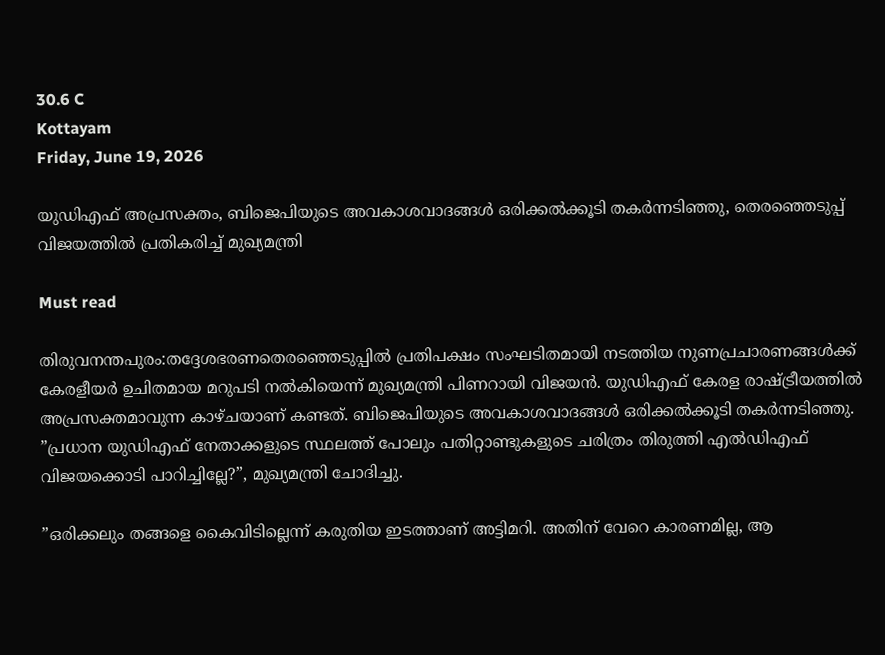30.6 C
Kottayam
Friday, June 19, 2026

യുഡിഎഫ് അപ്രസക്തം, ബിജെപിയുടെ അവകാശവാദങ്ങൾ ഒരിക്കൽക്കൂടി തകർന്നടിഞ്ഞു, തെരഞ്ഞെടുപ്പ് വിജയത്തിൽ പ്രതികരിച്ച് മുഖ്യമന്ത്രി

Must read

തിരുവനന്തപുരം:തദ്ദേശഭരണതെരഞ്ഞെടുപ്പിൽ പ്രതിപക്ഷം സംഘടിതമായി നടത്തിയ നുണപ്രചാരണങ്ങൾക്ക് കേരളീയർ ഉചിതമായ മറുപടി നൽകിയെന്ന് മുഖ്യമന്ത്രി പിണറായി വിജയൻ. യുഡിഎഫ് കേരള രാഷ്ട്രീയത്തിൽ അപ്രസക്തമാവുന്ന കാഴ്ചയാണ് കണ്ടത്. ബിജെപിയുടെ അവകാശവാദങ്ങൾ ഒരിക്കൽക്കൂടി തകർന്നടിഞ്ഞു. ”പ്രധാന യുഡിഎഫ് നേതാക്കളുടെ സ്ഥലത്ത് പോലും പതിറ്റാണ്ടുകളുടെ ചരിത്രം തിരുത്തി എൽഡിഎഫ് വിജയക്കൊടി പാറിച്ചില്ലേ?”, മുഖ്യമന്ത്രി ചോദിച്ചു.

”ഒരിക്കലും തങ്ങളെ കൈവിടില്ലെന്ന് കരുതിയ ഇടത്താണ് അട്ടിമറി. അതിന് വേറെ കാരണമില്ല, ആ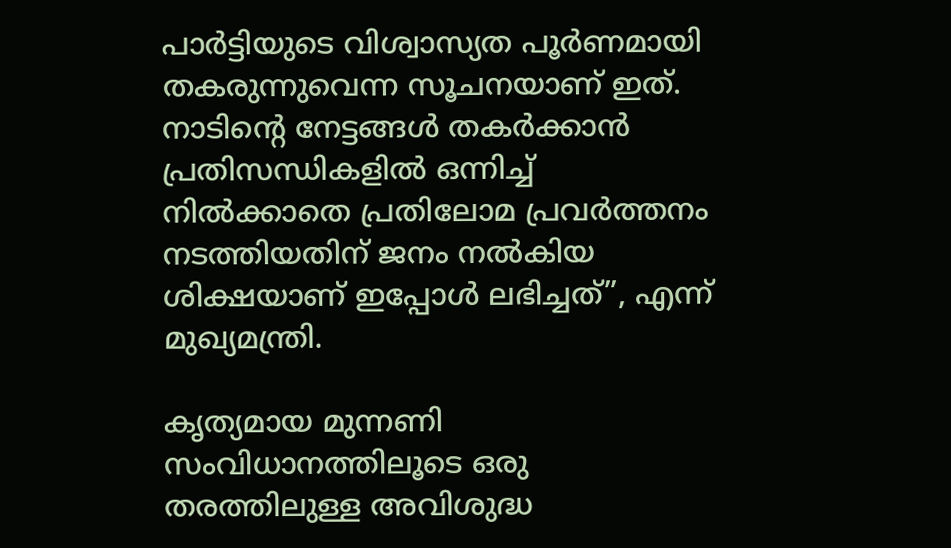പാർട്ടിയുടെ വിശ്വാസ്യത പൂർണമായി തകരുന്നുവെന്ന സൂചനയാണ് ഇത്. നാടിന്റെ നേട്ടങ്ങൾ തകർക്കാൻ പ്രതിസന്ധികളിൽ ഒന്നിച്ച് നിൽക്കാതെ പ്രതിലോമ പ്രവർത്തനം നടത്തിയതിന് ജനം നൽകിയ ശിക്ഷയാണ് ഇപ്പോൾ ലഭിച്ചത്”, എന്ന് മുഖ്യമന്ത്രി.

കൃത്യമായ മുന്നണി സംവിധാനത്തിലൂടെ ഒരു തരത്തിലുള്ള അവിശുദ്ധ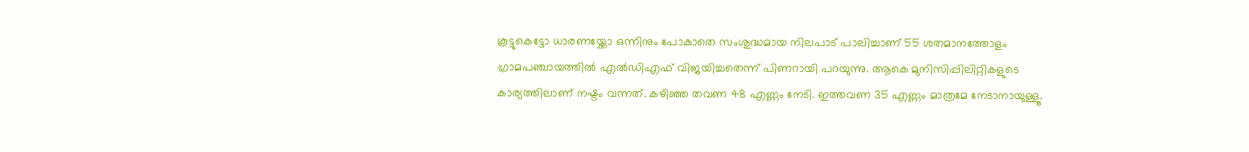കൂട്ടുകെട്ടോ ധാരണയ്ക്കോ ഒന്നിനും പോകാതെ സംശുദ്ധമായ നിലപാട് പാലിച്ചാണ് 55 ശതമാനത്തോളം ഗ്രാമപഞ്ചായത്തിൽ എൽഡിഎഫ് വിജയിച്ചതെന്ന് പിണറായി പറയുന്നു. ആകെ മുനിസിപ്പിലിറ്റികളുടെ കാര്യത്തിലാണ് നഷ്ടം വന്നത്. കഴിഞ്ഞ തവണ 48 എണ്ണം നേടി. ഇത്തവണ 35 എണ്ണം മാത്രമേ നേടാനായുള്ളൂ.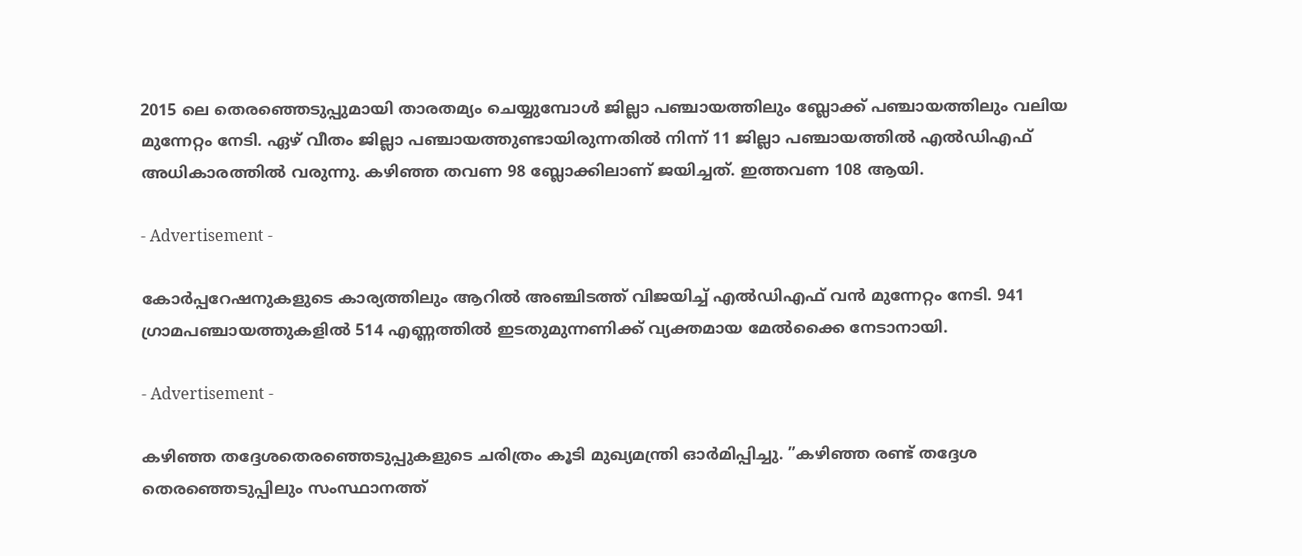2015 ലെ തെരഞ്ഞെടുപ്പുമായി താരതമ്യം ചെയ്യുമ്പോൾ ജില്ലാ പഞ്ചായത്തിലും ബ്ലോക്ക് പഞ്ചായത്തിലും വലിയ മുന്നേറ്റം നേടി. ഏഴ് വീതം ജില്ലാ പഞ്ചായത്തുണ്ടായിരുന്നതിൽ നിന്ന് 11 ജില്ലാ പഞ്ചായത്തിൽ എൽഡിഎഫ് അധികാരത്തിൽ വരുന്നു. കഴിഞ്ഞ തവണ 98 ബ്ലോക്കിലാണ് ജയിച്ചത്. ഇത്തവണ 108 ആയി.

- Advertisement -

കോർപ്പറേഷനുകളുടെ കാര്യത്തിലും ആറിൽ അഞ്ചിടത്ത് വിജയിച്ച് എൽഡിഎഫ് വൻ മുന്നേറ്റം നേടി. 941 ഗ്രാമപഞ്ചായത്തുകളിൽ 514 എണ്ണത്തിൽ ഇടതുമുന്നണിക്ക് വ്യക്തമായ മേൽക്കൈ നേടാനായി.

- Advertisement -

കഴിഞ്ഞ തദ്ദേശതെരഞ്ഞെടുപ്പുകളുടെ ചരിത്രം കൂടി മുഖ്യമന്ത്രി ഓർമിപ്പിച്ചു. ”കഴിഞ്ഞ രണ്ട് തദ്ദേശ തെരഞ്ഞെടുപ്പിലും സംസ്ഥാനത്ത്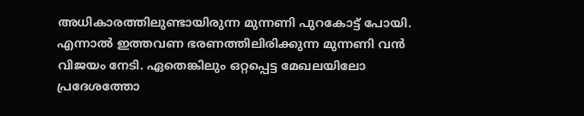അധികാരത്തിലുണ്ടായിരുന്ന മുന്നണി പുറകോട്ട് പോയി. എന്നാൽ ഇത്തവണ ഭരണത്തിലിരിക്കുന്ന മുന്നണി വൻ വിജയം നേടി. ഏതെങ്കിലും ഒറ്റപ്പെട്ട മേഖലയിലോ പ്രദേശത്തോ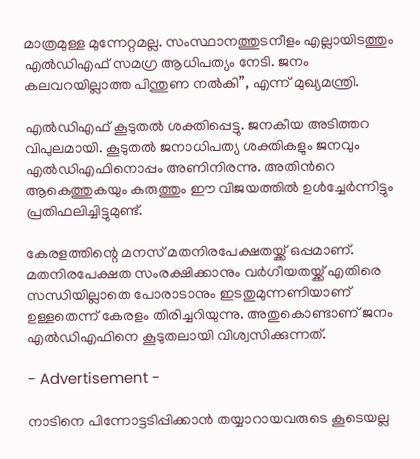മാത്രമുള്ള മുന്നേറ്റമല്ല. സംസ്ഥാനത്തുടനീളം എല്ലായിടത്തും എൽഡിഎഫ് സമഗ്ര ആധിപത്യം നേടി. ജനം കലവറയില്ലാത്ത പിന്തുണ നൽകി”, എന്ന് മുഖ്യമന്ത്രി.

എൽഡിഎഫ് കൂടുതൽ ശക്തിപ്പെട്ടു. ജനകീയ അടിത്തറ വിപുലമായി. കൂടുതൽ ജനാധിപത്യ ശക്തികളും ജനവും എൽഡിഎഫിനൊപ്പം അണിനിരന്നു. അതിന്‍റെ ആകെത്തുകയും കരുത്തും ഈ വിജയത്തിൽ ഉൾച്ചേർന്നിട്ടും പ്രതിഫലിച്ചിട്ടുമുണ്ട്.

കേരളത്തിന്റെ മനസ് മതനിരപേക്ഷതയ്ക്ക് ഒപ്പമാണ്. മതനിരപേക്ഷത സംരക്ഷിക്കാനും വർഗീയതയ്ക്ക് എതിരെ സന്ധിയില്ലാതെ പോരാടാനും ഇടതുമുന്നണിയാണ് ഉള്ളതെന്ന് കേരളം തിരിച്ചറിയുന്നു. അതുകൊണ്ടാണ് ജനം എൽഡിഎഫിനെ കൂടുതലായി വിശ്വസിക്കുന്നത്.

- Advertisement -

നാടിനെ പിന്നോട്ടടിപ്പിക്കാൻ തയ്യാറായവരുടെ കൂടെയല്ല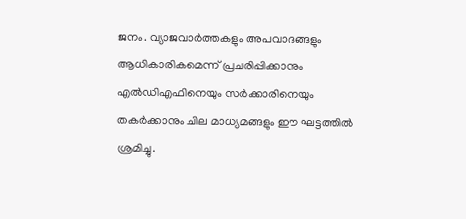ജനം. വ്യാജവാർത്തകളും അപവാദങ്ങളും ആധികാരികമെന്ന് പ്രചരിപ്പിക്കാനും എൽഡിഎഫിനെയും സർക്കാരിനെയും തകർക്കാനും ചില മാധ്യമങ്ങളും ഈ ഘട്ടത്തിൽ ശ്രമിച്ചു.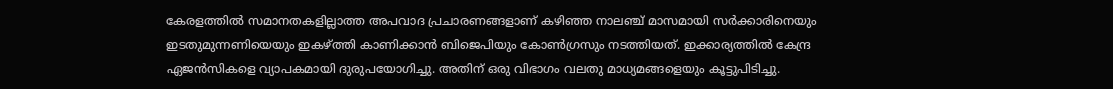കേരളത്തിൽ സമാനതകളില്ലാത്ത അപവാദ പ്രചാരണങ്ങളാണ് കഴിഞ്ഞ നാലഞ്ച് മാസമായി സർക്കാരിനെയും ഇടതുമുന്നണിയെയും ഇകഴ്ത്തി കാണിക്കാൻ ബിജെപിയും കോൺഗ്രസും നടത്തിയത്. ഇക്കാര്യത്തിൽ കേന്ദ്ര ഏജൻസികളെ വ്യാപകമായി ദുരുപയോഗിച്ചു. അതിന് ഒരു വിഭാഗം വലതു മാധ്യമങ്ങളെയും കൂട്ടുപിടിച്ചു.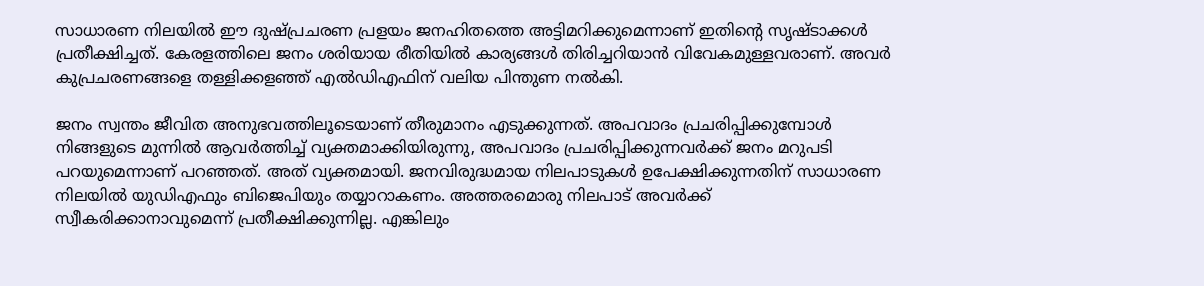സാധാരണ നിലയിൽ ഈ ദുഷ്പ്രചരണ പ്രളയം ജനഹിതത്തെ അട്ടിമറിക്കുമെന്നാണ് ഇതിന്‍റെ സൃഷ്ടാക്കൾ പ്രതീക്ഷിച്ചത്. കേരളത്തിലെ ജനം ശരിയായ രീതിയിൽ കാര്യങ്ങൾ തിരിച്ചറിയാൻ വിവേകമുള്ളവരാണ്. അവർ കുപ്രചരണങ്ങളെ തള്ളിക്കളഞ്ഞ് എൽഡിഎഫിന് വലിയ പിന്തുണ നൽകി.

ജനം സ്വന്തം ജീവിത അനുഭവത്തിലൂടെയാണ് തീരുമാനം എടുക്കുന്നത്. അപവാദം പ്രചരിപ്പിക്കുമ്പോൾ നിങ്ങളുടെ മുന്നിൽ ആവർത്തിച്ച് വ്യക്തമാക്കിയിരുന്നു, അപവാദം പ്രചരിപ്പിക്കുന്നവർക്ക് ജനം മറുപടി പറയുമെന്നാണ് പറഞ്ഞത്. അത് വ്യക്തമായി. ജനവിരുദ്ധമായ നിലപാടുകൾ ഉപേക്ഷിക്കുന്നതിന് സാധാരണ നിലയിൽ യുഡിഎഫും ബിജെപിയും തയ്യാറാകണം. അത്തരമൊരു നിലപാട് അവർക്ക് സ്വീകരിക്കാനാവുമെന്ന് പ്രതീക്ഷിക്കുന്നില്ല. എങ്കിലും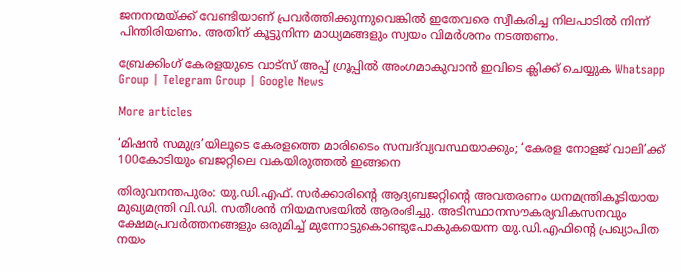ജനനന്മയ്ക്ക് വേണ്ടിയാണ് പ്രവർത്തിക്കുന്നുവെങ്കിൽ ഇതേവരെ സ്വീകരിച്ച നിലപാടിൽ നിന്ന് പിന്തിരിയണം. അതിന് കൂട്ടുനിന്ന മാധ്യമങ്ങളും സ്വയം വിമർശനം നടത്തണം.

ബ്രേക്കിംഗ് കേരളയുടെ വാട്സ് അപ്പ് ഗ്രൂപ്പിൽ അംഗമാകുവാൻ ഇവിടെ ക്ലിക്ക് ചെയ്യുക Whatsapp Group | Telegram Group | Google News

More articles

‘മിഷൻ സമുദ്ര’യിലൂടെ കേരളത്തെ മാരിടൈം സമ്പദ്‌വ്യവസ്ഥയാക്കും; ‘കേരള നോളജ് വാലി’ക്ക് 100കോടിയും ബജറ്റിലെ വകയിരുത്തൽ ഇങ്ങനെ

തിരുവനന്തപുരം: യു.ഡി.എഫ്. സർക്കാരിന്റെ ആദ്യബജറ്റിന്‍റെ അവതരണം ധനമന്ത്രികൂടിയായ മുഖ്യമന്ത്രി വി.ഡി. സതീശൻ നിയമസഭയിൽ ആരംഭിച്ചു. അടിസ്ഥാനസൗകര്യവികസനവും ക്ഷേമപ്രവർത്തനങ്ങളും ഒരുമിച്ച് മുന്നോട്ടുകൊണ്ടുപോകുകയെന്ന യു.ഡി.എഫിന്റെ പ്രഖ്യാപിത നയം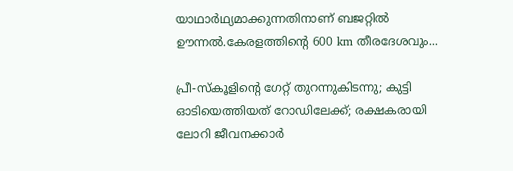യാഥാർഥ്യമാക്കുന്നതിനാണ് ബജറ്റിൽ ഊന്നൽ.കേരളത്തിന്റെ 600 km തീരദേശവും...

പ്രീ-സ്‌കൂളിന്റെ ഗേറ്റ് തുറന്നുകിടന്നു; കുട്ടി ഓടിയെത്തിയത് റോഡിലേക്ക്; രക്ഷകരായി ലോറി ജീവനക്കാർ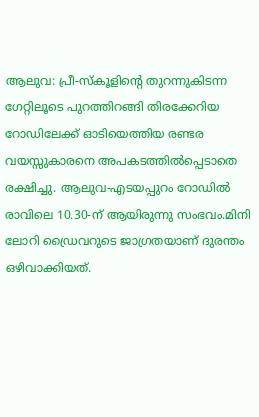ആലുവ: പ്രീ-സ്‌കൂളിന്റെ തുറന്നുകിടന്ന ഗേറ്റിലൂടെ പുറത്തിറങ്ങി തിരക്കേറിയ റോഡിലേക്ക് ഓടിയെത്തിയ രണ്ടര വയസ്സുകാരനെ അപകടത്തിൽപ്പെടാതെ രക്ഷിച്ചു. ആലുവ-എടയപ്പുറം റോഡിൽ രാവിലെ 10.30-ന് ആയിരുന്നു സംഭവം.മിനി ലോറി ഡ്രൈവറുടെ ജാഗ്രതയാണ് ദുരന്തം ഒഴിവാക്കിയത്.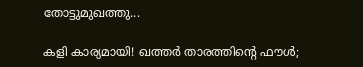തോട്ടുമുഖത്തു...

കളി കാര്യമായി! ഖത്തർ താരത്തിന്റെ ഫൗൾ;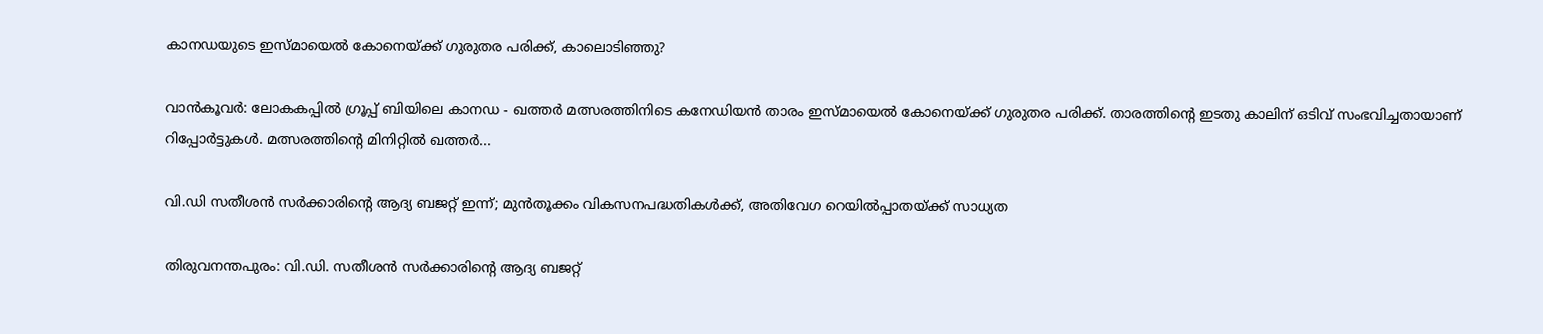കാനഡയുടെ ഇസ്മായെൽ കോനെയ്ക്ക് ഗുരുതര പരിക്ക്, കാലൊടിഞ്ഞു?

വാൻകൂവർ: ലോകകപ്പിൽ ഗ്രൂപ്പ് ബിയിലെ കാനഡ - ഖത്തർ മത്സരത്തിനിടെ കനേഡിയൻ താരം ഇസ്മായെൽ കോനെയ്ക്ക് ഗുരുതര പരിക്ക്. താരത്തിന്റെ ഇടതു കാലിന് ഒടിവ് സംഭവിച്ചതായാണ് റിപ്പോർട്ടുകൾ. മത്സരത്തിന്റെ മിനിറ്റിൽ ഖത്തർ...

വി.ഡി സതീശൻ സർക്കാരിന്റെ ആദ്യ ബജറ്റ് ഇന്ന്; മുൻതൂക്കം വികസനപദ്ധതികൾക്ക്, അതിവേഗ റെയിൽപ്പാതയ്ക്ക് സാധ്യത

തിരുവനന്തപുരം: വി.ഡി. സതീശൻ സർക്കാരിന്റെ ആദ്യ ബജറ്റ്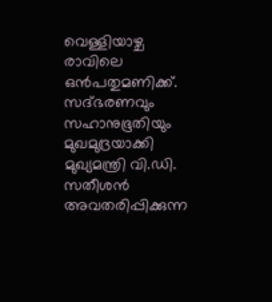വെള്ളിയാഴ്ച രാവിലെ ഒൻപതുമണിക്ക്. സദ്ഭരണവും സഹാനുഭൂതിയും മുഖമുദ്രയാക്കി മുഖ്യമന്ത്രി വി.ഡി. സതീശൻ അവതരിപ്പിക്കുന്ന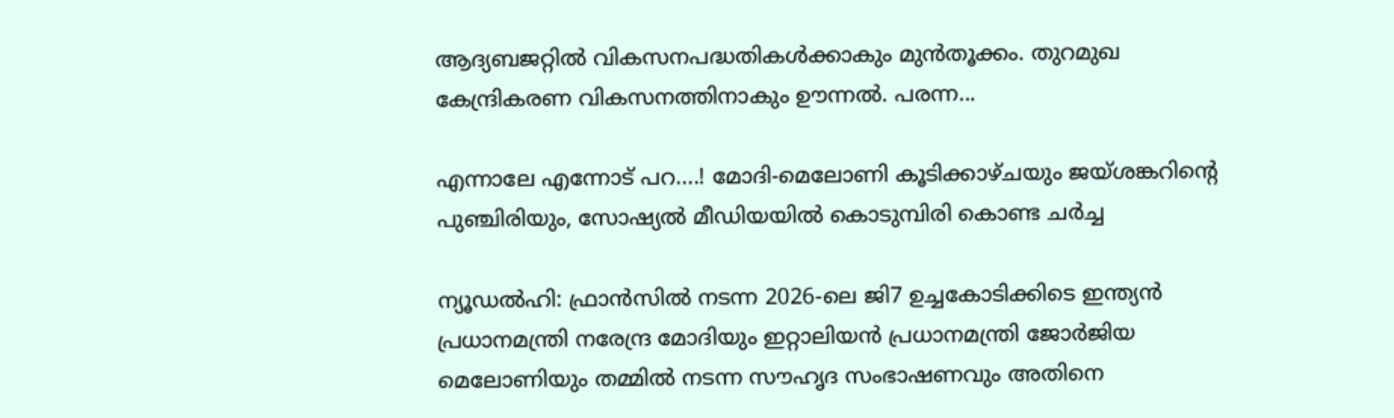ആദ്യബജറ്റിൽ വികസനപദ്ധതികൾക്കാകും മുൻതൂക്കം. തുറമുഖ കേന്ദ്രികരണ വികസനത്തിനാകും ഊന്നൽ. പരന്ന...

എന്നാലേ എന്നോട് പറ….! മോദി-മെലോണി കൂടിക്കാഴ്ചയും ജയ്ശങ്കറിന്റെ പുഞ്ചിരിയും, സോഷ്യൽ മീഡിയയിൽ കൊടുമ്പിരി കൊണ്ട ചർച്ച

ന്യൂഡൽഹി: ഫ്രാൻസിൽ നടന്ന 2026-ലെ ജി7 ഉച്ചകോടിക്കിടെ ഇന്ത്യൻ പ്രധാനമന്ത്രി നരേന്ദ്ര മോദിയും ഇറ്റാലിയൻ പ്രധാനമന്ത്രി ജോർജിയ മെലോണിയും തമ്മിൽ നടന്ന സൗഹൃദ സംഭാഷണവും അതിനെ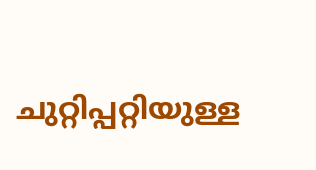ചുറ്റിപ്പറ്റിയുള്ള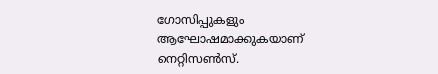ഗോസിപ്പുകളും ആഘോഷമാക്കുകയാണ് നെറ്റിസൺസ്.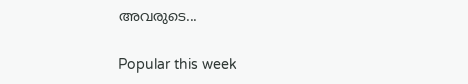അവരുടെ...

Popular this week